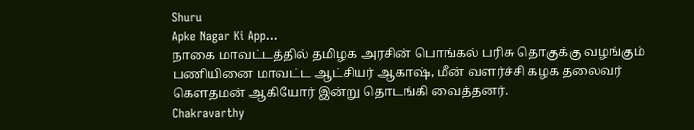Shuru
Apke Nagar Ki App…
நாகை மாவட்டத்தில் தமிழக அரசின் பொங்கல் பரிசு தொகுக்கு வழங்கும் பணியினை மாவட்ட ஆட்சியர் ஆகாஷ், மீன் வளர்ச்சி கழக தலைவர் கௌதமன் ஆகியோர் இன்று தொடங்கி வைத்தனர்.
Chakravarthy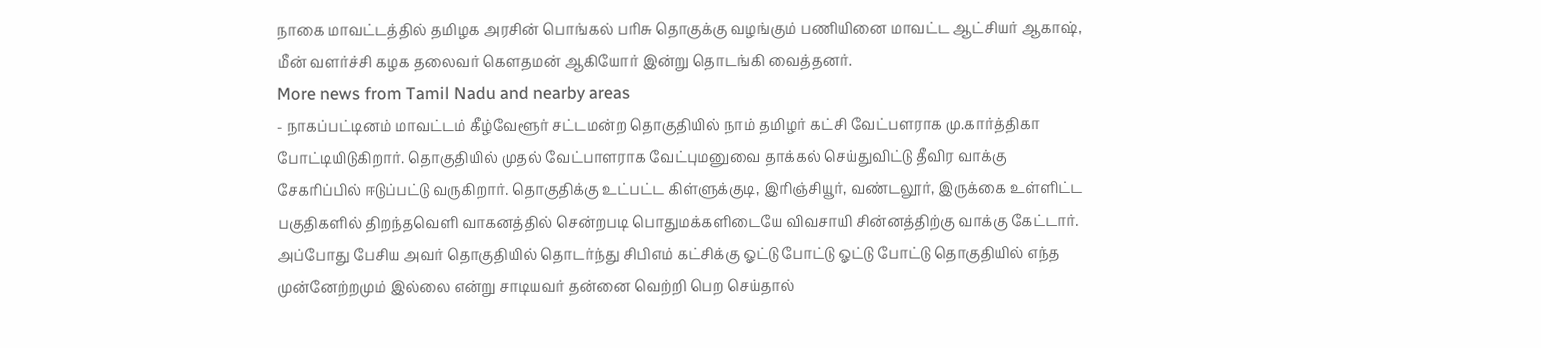நாகை மாவட்டத்தில் தமிழக அரசின் பொங்கல் பரிசு தொகுக்கு வழங்கும் பணியினை மாவட்ட ஆட்சியர் ஆகாஷ், மீன் வளர்ச்சி கழக தலைவர் கௌதமன் ஆகியோர் இன்று தொடங்கி வைத்தனர்.
More news from Tamil Nadu and nearby areas
- நாகப்பட்டினம் மாவட்டம் கீழ்வேளூர் சட்டமன்ற தொகுதியில் நாம் தமிழர் கட்சி வேட்பளராக மு.கார்த்திகா போட்டியிடுகிறார். தொகுதியில் முதல் வேட்பாளராக வேட்புமனுவை தாக்கல் செய்துவிட்டு தீவிர வாக்கு சேகரிப்பில் ஈடுப்பட்டு வருகிறார். தொகுதிக்கு உட்பட்ட கிள்ளுக்குடி, இரிஞ்சியூர், வண்டலூர், இருக்கை உள்ளிட்ட பகுதிகளில் திறந்தவெளி வாகனத்தில் சென்றபடி பொதுமக்களிடையே விவசாயி சின்னத்திற்கு வாக்கு கேட்டார். அப்போது பேசிய அவர் தொகுதியில் தொடர்ந்து சிபிஎம் கட்சிக்கு ஓட்டு போட்டு ஓட்டு போட்டு தொகுதியில் எந்த முன்னேற்றமும் இல்லை என்று சாடியவர் தன்னை வெற்றி பெற செய்தால்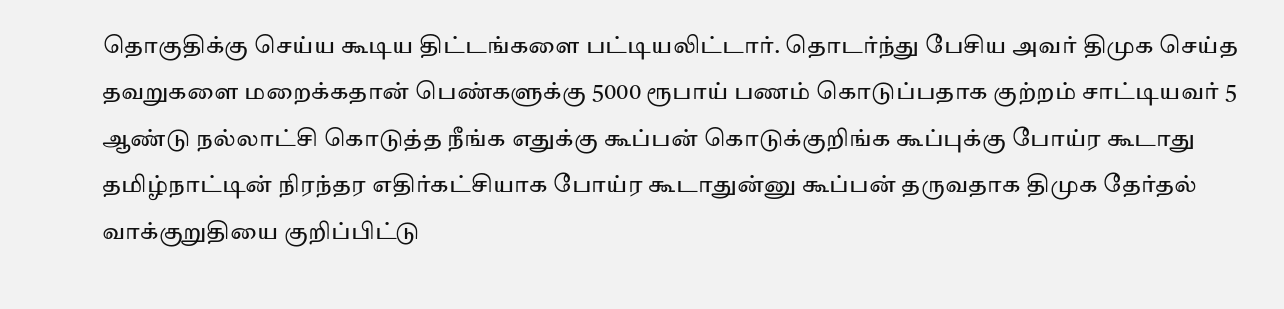தொகுதிக்கு செய்ய கூடிய திட்டங்களை பட்டியலிட்டார். தொடர்ந்து பேசிய அவர் திமுக செய்த தவறுகளை மறைக்கதான் பெண்களுக்கு 5000 ரூபாய் பணம் கொடுப்பதாக குற்றம் சாட்டியவர் 5 ஆண்டு நல்லாட்சி கொடுத்த நீங்க எதுக்கு கூப்பன் கொடுக்குறிங்க கூப்புக்கு போய்ர கூடாது தமிழ்நாட்டின் நிரந்தர எதிர்கட்சியாக போய்ர கூடாதுன்னு கூப்பன் தருவதாக திமுக தேர்தல் வாக்குறுதியை குறிப்பிட்டு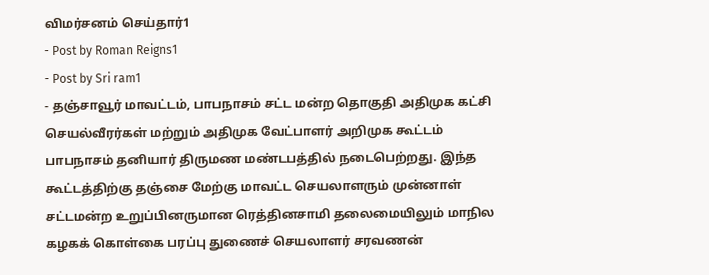விமர்சனம் செய்தார்1
- Post by Roman Reigns1
- Post by Sri ram1
- தஞ்சாவூர் மாவட்டம், பாபநாசம் சட்ட மன்ற தொகுதி அதிமுக கட்சி செயல்வீரர்கள் மற்றும் அதிமுக வேட்பாளர் அறிமுக கூட்டம் பாபநாசம் தனியார் திருமண மண்டபத்தில் நடைபெற்றது. இந்த கூட்டத்திற்கு தஞ்சை மேற்கு மாவட்ட செயலாளரும் முன்னாள் சட்டமன்ற உறுப்பினருமான ரெத்தினசாமி தலைமையிலும் மாநில கழகக் கொள்கை பரப்பு துணைச் செயலாளர் சரவணன்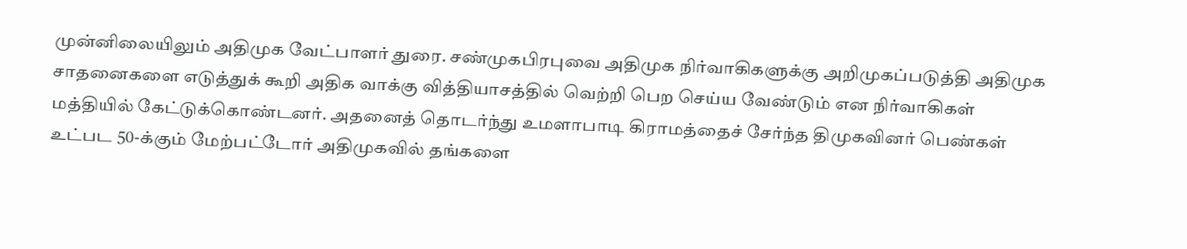முன்னிலையிலும் அதிமுக வேட்பாளர் துரை. சண்முகபிரபுவை அதிமுக நிர்வாகிகளுக்கு அறிமுகப்படுத்தி அதிமுக சாதனைகளை எடுத்துக் கூறி அதிக வாக்கு வித்தியாசத்தில் வெற்றி பெற செய்ய வேண்டும் என நிர்வாகிகள் மத்தியில் கேட்டுக்கொண்டனர். அதனைத் தொடர்ந்து உமளாபாடி கிராமத்தைச் சேர்ந்த திமுகவினர் பெண்கள் உட்பட 50-க்கும் மேற்பட்டோர் அதிமுகவில் தங்களை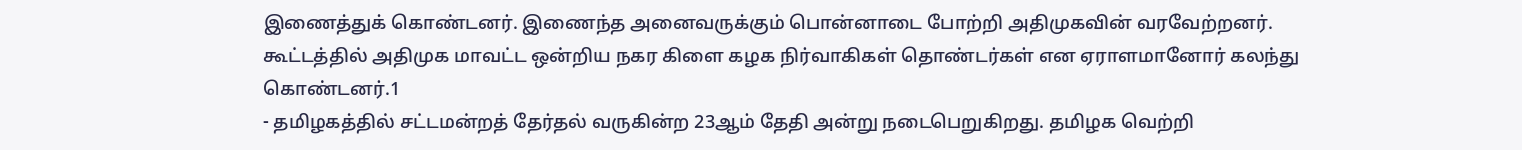இணைத்துக் கொண்டனர். இணைந்த அனைவருக்கும் பொன்னாடை போற்றி அதிமுகவின் வரவேற்றனர். கூட்டத்தில் அதிமுக மாவட்ட ஒன்றிய நகர கிளை கழக நிர்வாகிகள் தொண்டர்கள் என ஏராளமானோர் கலந்து கொண்டனர்.1
- தமிழகத்தில் சட்டமன்றத் தேர்தல் வருகின்ற 23ஆம் தேதி அன்று நடைபெறுகிறது. தமிழக வெற்றி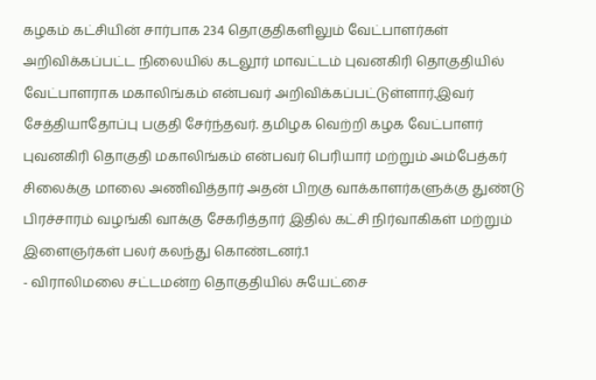கழகம் கட்சியின் சார்பாக 234 தொகுதிகளிலும் வேட்பாளர்கள் அறிவிக்கப்பட்ட நிலையில் கடலூர் மாவட்டம் புவனகிரி தொகுதியில் வேட்பாளராக மகாலிங்கம் என்பவர் அறிவிக்கப்பட்டுள்ளார்.இவர் சேத்தியாதோப்பு பகுதி சேர்ந்தவர். தமிழக வெற்றி கழக வேட்பாளர் புவனகிரி தொகுதி மகாலிங்கம் என்பவர் பெரியார் மற்றும் அம்பேத்கர் சிலைக்கு மாலை அணிவித்தார் அதன் பிறகு வாக்காளர்களுக்கு துண்டு பிரச்சாரம் வழங்கி வாக்கு சேகரித்தார் இதில் கட்சி நிர்வாகிகள் மற்றும் இளைஞர்கள் பலர் கலந்து கொண்டனர்.1
- விராலிமலை சட்டமன்ற தொகுதியில் சுயேட்சை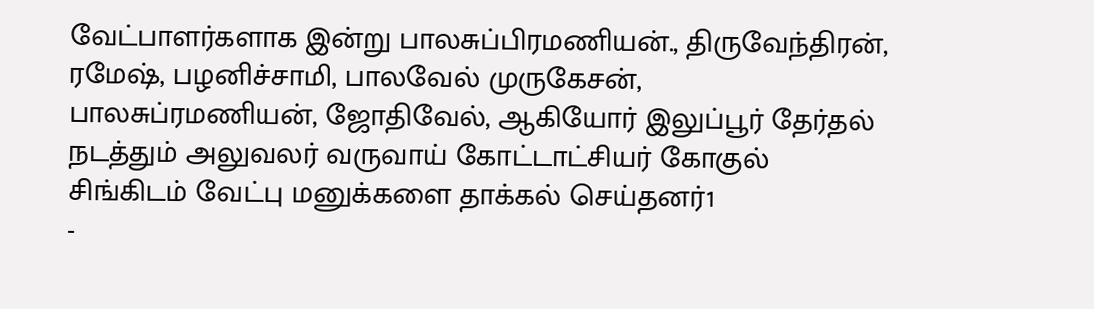வேட்பாளர்களாக இன்று பாலசுப்பிரமணியன்., திருவேந்திரன், ரமேஷ், பழனிச்சாமி, பாலவேல் முருகேசன், பாலசுப்ரமணியன், ஜோதிவேல், ஆகியோர் இலுப்பூர் தேர்தல் நடத்தும் அலுவலர் வருவாய் கோட்டாட்சியர் கோகுல் சிங்கிடம் வேட்பு மனுக்களை தாக்கல் செய்தனர்1
-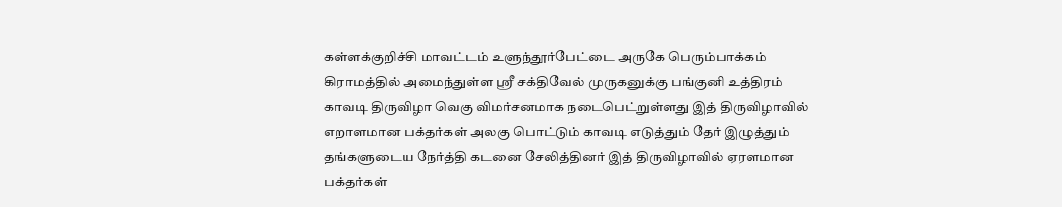கள்ளக்குறிச்சி மாவட்டம் உளுந்தூர்பேட்டை அருகே பெரும்பாக்கம் கிராமத்தில் அமைந்துள்ள ஸ்ரீ சக்திவேல் முருகனுக்கு பங்குனி உத்திரம் காவடி திருவிழா வெகு விமர்சனமாக நடைபெட்றுள்ளது இத் திருவிழாவில் எறாளமான பக்தர்கள் அலகு பொட்டும் காவடி எடுத்தும் தேர் இழுத்தும் தங்களுடைய நேர்த்தி கடனை சேலித்தினர் இத் திருவிழாவில் ஏரளமான பக்தர்கள்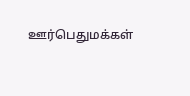ஊர்பெதுமக்கள்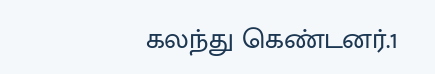கலந்து கெண்டனர்.1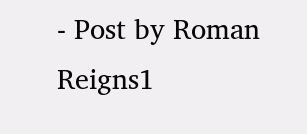- Post by Roman Reigns1